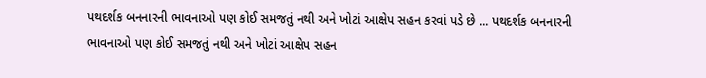પથદર્શક બનનારની ભાવનાઓ પણ કોઈ સમજતું નથી અને ખોટાં આક્ષેપ સહન કરવાં પડે છે ... પથદર્શક બનનારની ભાવનાઓ પણ કોઈ સમજતું નથી અને ખોટાં આક્ષેપ સહન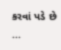કરવાં પડે છે ...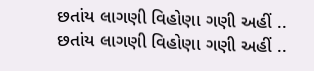છતાંય લાગણી વિહોણા ગણી અહીં .. છતાંય લાગણી વિહોણા ગણી અહીં ..